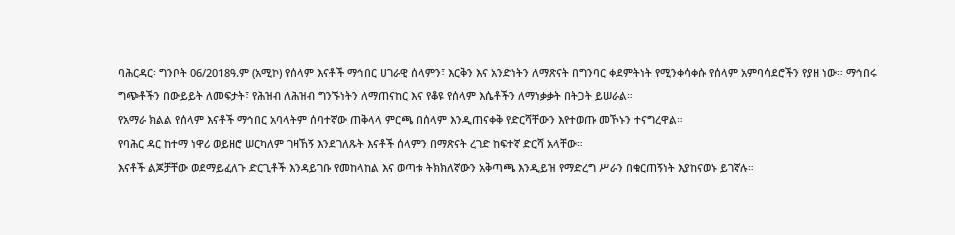ባሕርዳር፡ ግንቦት 06/2018ዓ.ም (አሚኮ) የሰላም እናቶች ማኅበር ሀገራዊ ሰላምን፣ እርቅን እና አንድነትን ለማጽናት በግንባር ቀደምትነት የሚንቀሳቀሱ የሰላም አምባሳደሮችን የያዘ ነው። ማኅበሩ ግጭቶችን በውይይት ለመፍታት፣ የሕዝብ ለሕዝብ ግንኙነትን ለማጠናከር እና የቆዩ የሰላም እሴቶችን ለማነቃቃት በትጋት ይሠራል።
የአማራ ክልል የሰላም እናቶች ማኅበር አባላትም ሰባተኛው ጠቅላላ ምርጫ በሰላም እንዲጠናቀቅ የድርሻቸውን እየተወጡ መኾኑን ተናግረዋል።
የባሕር ዳር ከተማ ነዋሪ ወይዘሮ ሠርካለም ገዛኸኝ እንደገለጹት እናቶች ሰላምን በማጽናት ረገድ ከፍተኛ ድርሻ አላቸው።
እናቶች ልጆቻቸው ወደማይፈለጉ ድርጊቶች እንዳይገቡ የመከላከል እና ወጣቱ ትክክለኛውን አቅጣጫ እንዲይዝ የማድረግ ሥራን በቁርጠኝነት እያከናወኑ ይገኛሉ።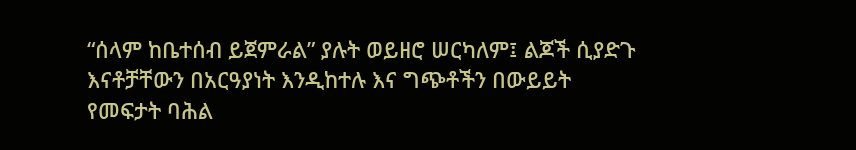“ሰላም ከቤተሰብ ይጀምራል” ያሉት ወይዘሮ ሠርካለም፤ ልጆች ሲያድጉ እናቶቻቸውን በአርዓያነት እንዲከተሉ እና ግጭቶችን በውይይት የመፍታት ባሕል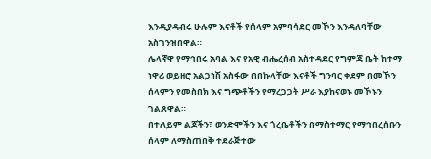እንዲያዳብሩ ሁሉም እናቶች የሰላም አምባሳደር መኾን እንዳለባቸው አስገንዝበዋል።
ሌላኛዋ የማኅበሩ አባል እና የአዊ ብሔረሰብ አስተዳደር የግምጃ ቤት ከተማ ነዋሪ ወይዘሮ አልጋነሽ አስፋው በበኩላቸው እናቶች ግንባር ቀደም በመኾን ሰላምን የመስበክ እና ግጭቶችን የማረጋጋት ሥራ እያከናወኑ መኾኑን ገልጸዋል።
በተለይም ልጆችን፣ ወንድሞችን እና ጎረቤቶችን በማስተማር የማኅበረሰቡን ሰላም ለማስጠበቅ ተደራጅተው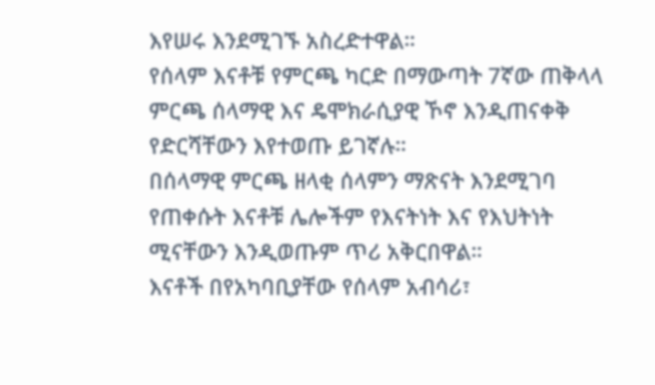እየሠሩ እንደሚገኙ አስረድተዋል።
የሰላም እናቶቹ የምርጫ ካርድ በማውጣት 7ኛው ጠቅላላ ምርጫ ሰላማዊ እና ዴሞክራሲያዊ ኾኖ እንዲጠናቀቅ የድርሻቸውን እየተወጡ ይገኛሉ።
በሰላማዊ ምርጫ ዘላቂ ሰላምን ማጽናት እንደሚገባ የጠቀሱት እናቶቹ ሌሎችም የእናትነት እና የእህትነት ሚናቸውን እንዲወጡም ጥሪ አቅርበዋል።
እናቶች በየአካባቢያቸው የሰላም አብሳሪ፣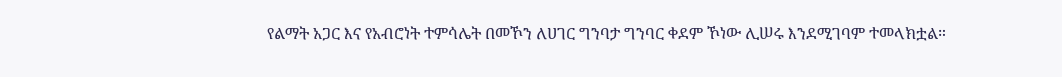የልማት አጋር እና የአብሮነት ተምሳሌት በመኾን ለሀገር ግንባታ ግንባር ቀደም ኾነው ሊሠሩ እንደሚገባም ተመላክቷል።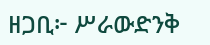ዘጋቢ፦ ሥራውድንቅ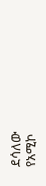ደሳለው
የአሚኮ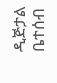ዲጅታል ቤተሰብ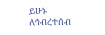ይሁኑ
ለኅብረተሰብ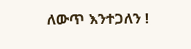ለውጥ እንተጋለን !